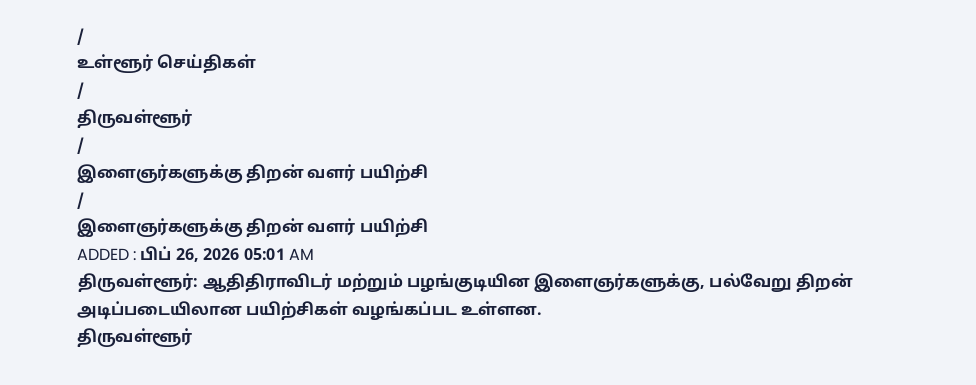/
உள்ளூர் செய்திகள்
/
திருவள்ளூர்
/
இளைஞர்களுக்கு திறன் வளர் பயிற்சி
/
இளைஞர்களுக்கு திறன் வளர் பயிற்சி
ADDED : பிப் 26, 2026 05:01 AM
திருவள்ளூர்: ஆதிதிராவிடர் மற்றும் பழங்குடியின இளைஞர்களுக்கு, பல்வேறு திறன் அடிப்படையிலான பயிற்சிகள் வழங்கப்பட உள்ளன.
திருவள்ளூர்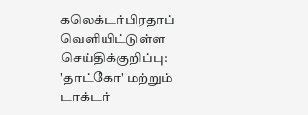கலெக்டர்பிரதாப் வெளியிட்டுள்ள செய்திக்குறிப்பு:
'தாட்கோ' மற்றும் டாக்டர்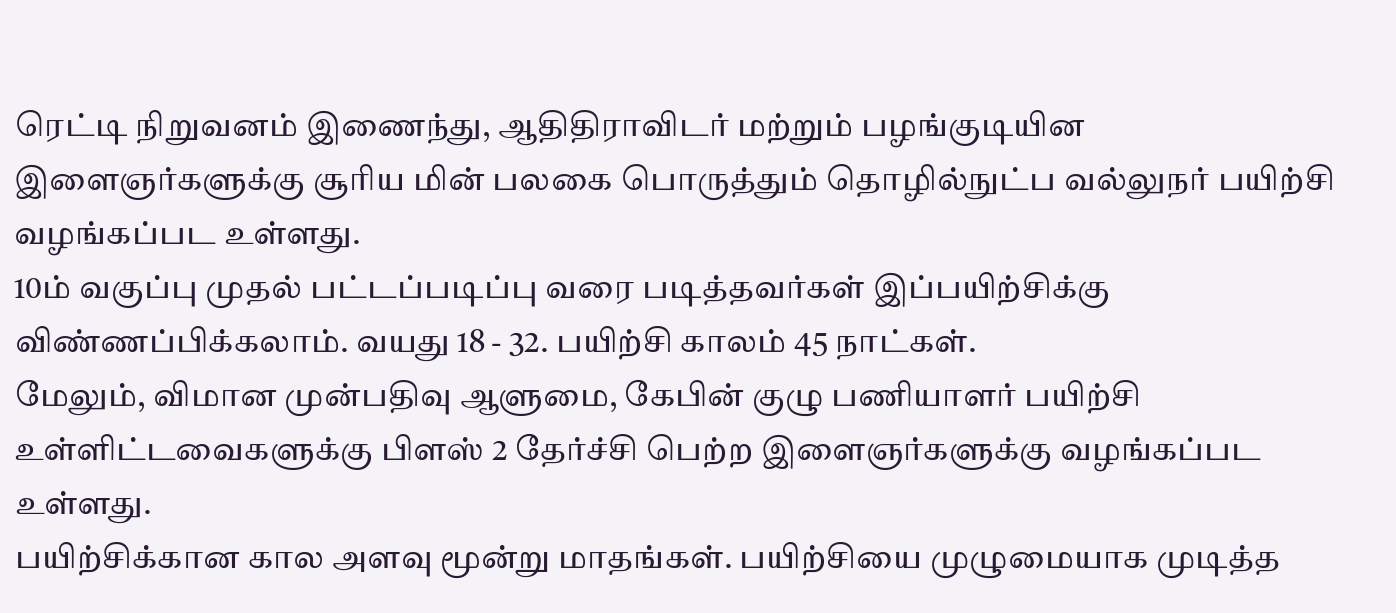ரெட்டி நிறுவனம் இணைந்து, ஆதிதிராவிடர் மற்றும் பழங்குடியின இளைஞர்களுக்கு சூரிய மின் பலகை பொருத்தும் தொழில்நுட்ப வல்லுநர் பயிற்சி வழங்கப்பட உள்ளது.
10ம் வகுப்பு முதல் பட்டப்படிப்பு வரை படித்தவர்கள் இப்பயிற்சிக்கு விண்ணப்பிக்கலாம். வயது 18 - 32. பயிற்சி காலம் 45 நாட்கள்.
மேலும், விமான முன்பதிவு ஆளுமை, கேபின் குழு பணியாளர் பயிற்சி உள்ளிட்டவைகளுக்கு பிளஸ் 2 தேர்ச்சி பெற்ற இளைஞர்களுக்கு வழங்கப்பட உள்ளது.
பயிற்சிக்கான கால அளவு மூன்று மாதங்கள். பயிற்சியை முழுமையாக முடித்த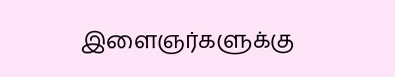இளைஞர்களுக்கு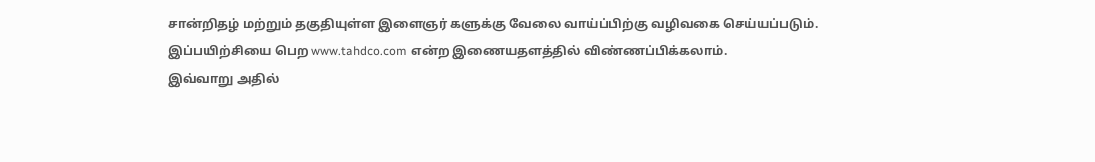சான்றிதழ் மற்றும் தகுதியுள்ள இளைஞர் களுக்கு வேலை வாய்ப்பிற்கு வழிவகை செய்யப்படும். இப்பயிற்சியை பெற www.tahdco.com என்ற இணையதளத்தில் விண்ணப்பிக்கலாம்.
இவ்வாறு அதில்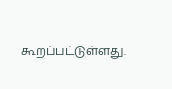கூறப்பட்டுள்ளது.